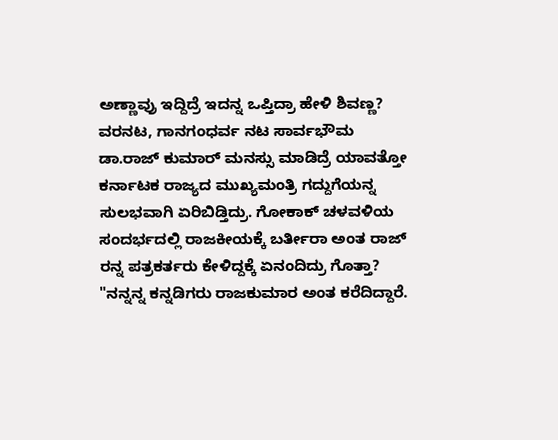ಅಣ್ಣಾವ್ರು ಇದ್ದಿದ್ರೆ ಇದನ್ನ ಒಪ್ತಿದ್ರಾ ಹೇಳಿ ಶಿವಣ್ಣ?
ವರನಟ, ಗಾನಗಂಧರ್ವ ನಟ ಸಾರ್ವಭೌಮ ಡಾ.ರಾಜ್ ಕುಮಾರ್ ಮನಸ್ಸು ಮಾಡಿದ್ರೆ ಯಾವತ್ತೋ ಕರ್ನಾಟಕ ರಾಜ್ಯದ ಮುಖ್ಯಮಂತ್ರಿ ಗದ್ದುಗೆಯನ್ನ ಸುಲಭವಾಗಿ ಏರಿಬಿಡ್ತಿದ್ರು. ಗೋಕಾಕ್ ಚಳವಳಿಯ ಸಂದರ್ಭದಲ್ಲಿ ರಾಜಕೀಯಕ್ಕೆ ಬರ್ತೀರಾ ಅಂತ ರಾಜ್ ರನ್ನ ಪತ್ರಕರ್ತರು ಕೇಳಿದ್ದಕ್ಕೆ ಏನಂದಿದ್ರು ಗೊತ್ತಾ?
"ನನ್ನನ್ನ ಕನ್ನಡಿಗರು ರಾಜಕುಮಾರ ಅಂತ ಕರೆದಿದ್ದಾರೆ.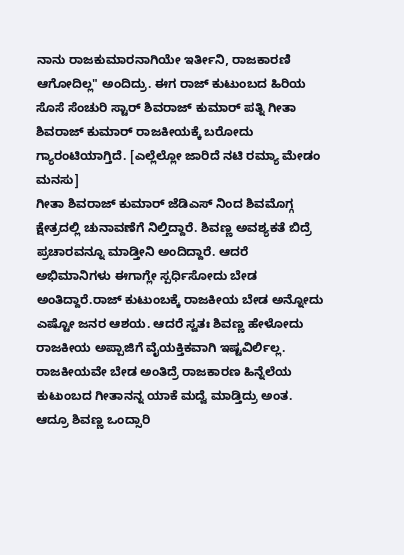ನಾನು ರಾಜಕುಮಾರನಾಗಿಯೇ ಇರ್ತೀನಿ, ರಾಜಕಾರಣಿ ಆಗೋದಿಲ್ಲ" ಅಂದಿದ್ರು. ಈಗ ರಾಜ್ ಕುಟುಂಬದ ಹಿರಿಯ ಸೊಸೆ ಸೆಂಚುರಿ ಸ್ಟಾರ್ ಶಿವರಾಜ್ ಕುಮಾರ್ ಪತ್ನಿ ಗೀತಾ ಶಿವರಾಜ್ ಕುಮಾರ್ ರಾಜಕೀಯಕ್ಕೆ ಬರೋದು ಗ್ಯಾರಂಟಿಯಾಗ್ತಿದೆ. [ಎಲ್ಲೆಲ್ಲೋ ಜಾರಿದೆ ನಟಿ ರಮ್ಯಾ ಮೇಡಂ ಮನಸು]
ಗೀತಾ ಶಿವರಾಜ್ ಕುಮಾರ್ ಜೆಡಿಎಸ್ ನಿಂದ ಶಿವಮೊಗ್ಗ ಕ್ಷೇತ್ರದಲ್ಲಿ ಚುನಾವಣೆಗೆ ನಿಲ್ತಿದ್ದಾರೆ. ಶಿವಣ್ಣ ಅವಶ್ಯಕತೆ ಬಿದ್ರೆ ಪ್ರಚಾರವನ್ನೂ ಮಾಡ್ತೀನಿ ಅಂದಿದ್ದಾರೆ. ಆದರೆ ಅಭಿಮಾನಿಗಳು ಈಗಾಗ್ಲೇ ಸ್ಪರ್ಧಿಸೋದು ಬೇಡ ಅಂತಿದ್ದಾರೆ.ರಾಜ್ ಕುಟುಂಬಕ್ಕೆ ರಾಜಕೀಯ ಬೇಡ ಅನ್ನೋದು ಎಷ್ಟೋ ಜನರ ಆಶಯ. ಆದರೆ ಸ್ವತಃ ಶಿವಣ್ಣ ಹೇಳೋದು ರಾಜಕೀಯ ಅಪ್ಪಾಜಿಗೆ ವೈಯಕ್ತಿಕವಾಗಿ ಇಷ್ಟವಿರ್ಲಿಲ್ಲ. ರಾಜಕೀಯವೇ ಬೇಡ ಅಂತಿದ್ರೆ ರಾಜಕಾರಣ ಹಿನ್ನೆಲೆಯ ಕುಟುಂಬದ ಗೀತಾನನ್ನ ಯಾಕೆ ಮದ್ವೆ ಮಾಡ್ತಿದ್ರು ಅಂತ.
ಆದ್ರೂ ಶಿವಣ್ಣ ಒಂದ್ಸಾರಿ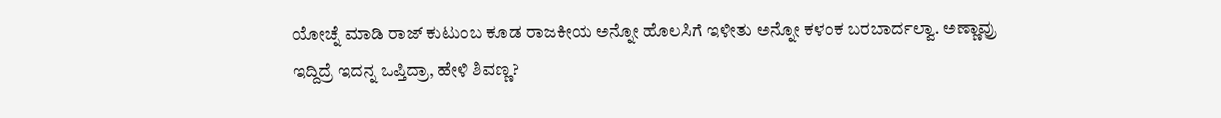ಯೋಚ್ನೆ ಮಾಡಿ ರಾಜ್ ಕುಟುಂಬ ಕೂಡ ರಾಜಕೀಯ ಅನ್ನೋ ಹೊಲಸಿಗೆ ಇಳೀತು ಅನ್ನೋ ಕಳಂಕ ಬರಬಾರ್ದಲ್ವಾ. ಅಣ್ಣಾವ್ರು ಇದ್ದಿದ್ರೆ ಇದನ್ನ ಒಪ್ತಿದ್ರಾ, ಹೇಳಿ ಶಿವಣ್ಣ?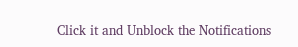Click it and Unblock the Notifications